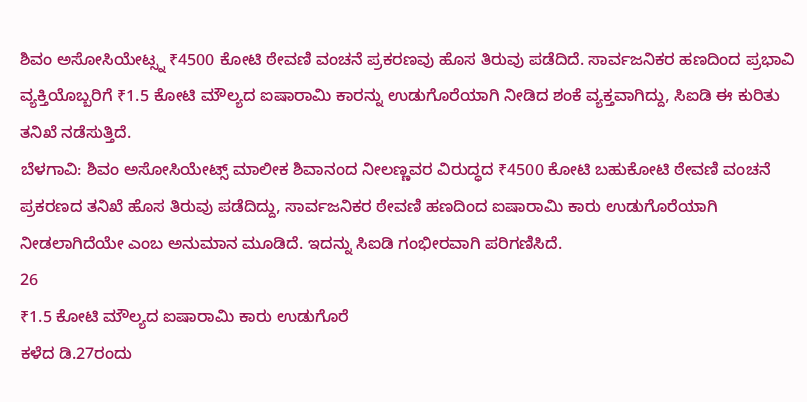ಶಿವಂ ಅಸೋಸಿಯೇಟ್ಸ್ನ ₹4500 ಕೋಟಿ ಠೇವಣಿ ವಂಚನೆ ಪ್ರಕರಣವು ಹೊಸ ತಿರುವು ಪಡೆದಿದೆ. ಸಾರ್ವಜನಿಕರ ಹಣದಿಂದ ಪ್ರಭಾವಿ ವ್ಯಕ್ತಿಯೊಬ್ಬರಿಗೆ ₹1.5 ಕೋಟಿ ಮೌಲ್ಯದ ಐಷಾರಾಮಿ ಕಾರನ್ನು ಉಡುಗೊರೆಯಾಗಿ ನೀಡಿದ ಶಂಕೆ ವ್ಯಕ್ತವಾಗಿದ್ದು, ಸಿಐಡಿ ಈ ಕುರಿತು ತನಿಖೆ ನಡೆಸುತ್ತಿದೆ.
ಬೆಳಗಾವಿ: ಶಿವಂ ಅಸೋಸಿಯೇಟ್ಸ್ ಮಾಲೀಕ ಶಿವಾನಂದ ನೀಲಣ್ಣವರ ವಿರುದ್ಧದ ₹4500 ಕೋಟಿ ಬಹುಕೋಟಿ ಠೇವಣಿ ವಂಚನೆ ಪ್ರಕರಣದ ತನಿಖೆ ಹೊಸ ತಿರುವು ಪಡೆದಿದ್ದು, ಸಾರ್ವಜನಿಕರ ಠೇವಣಿ ಹಣದಿಂದ ಐಷಾರಾಮಿ ಕಾರು ಉಡುಗೊರೆಯಾಗಿ ನೀಡಲಾಗಿದೆಯೇ ಎಂಬ ಅನುಮಾನ ಮೂಡಿದೆ. ಇದನ್ನು ಸಿಐಡಿ ಗಂಭೀರವಾಗಿ ಪರಿಗಣಿಸಿದೆ.
26
₹1.5 ಕೋಟಿ ಮೌಲ್ಯದ ಐಷಾರಾಮಿ ಕಾರು ಉಡುಗೊರೆ
ಕಳೆದ ಡಿ.27ರಂದು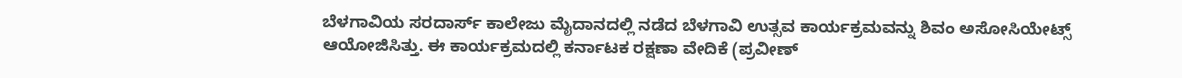ಬೆಳಗಾವಿಯ ಸರದಾರ್ಸ್ ಕಾಲೇಜು ಮೈದಾನದಲ್ಲಿ ನಡೆದ ಬೆಳಗಾವಿ ಉತ್ಸವ ಕಾರ್ಯಕ್ರಮವನ್ನು ಶಿವಂ ಅಸೋಸಿಯೇಟ್ಸ್ ಆಯೋಜಿಸಿತ್ತು. ಈ ಕಾರ್ಯಕ್ರಮದಲ್ಲಿ ಕರ್ನಾಟಕ ರಕ್ಷಣಾ ವೇದಿಕೆ (ಪ್ರವೀಣ್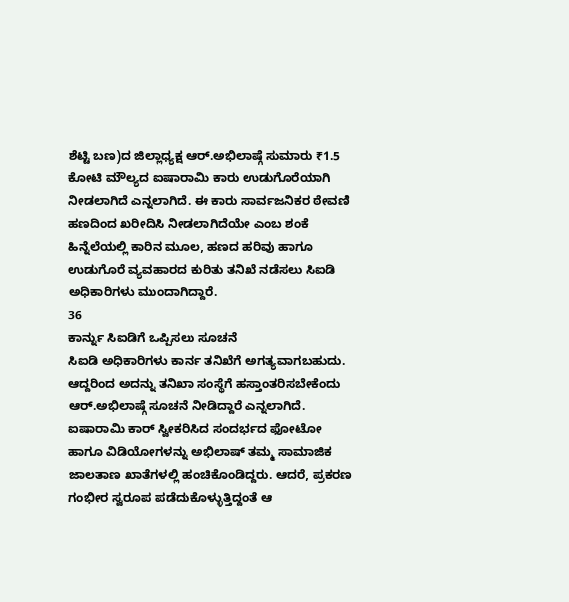ಶೆಟ್ಟಿ ಬಣ)ದ ಜಿಲ್ಲಾಧ್ಯಕ್ಷ ಆರ್.ಅಭಿಲಾಷ್ಗೆ ಸುಮಾರು ₹1.5 ಕೋಟಿ ಮೌಲ್ಯದ ಐಷಾರಾಮಿ ಕಾರು ಉಡುಗೊರೆಯಾಗಿ ನೀಡಲಾಗಿದೆ ಎನ್ನಲಾಗಿದೆ. ಈ ಕಾರು ಸಾರ್ವಜನಿಕರ ಠೇವಣಿ ಹಣದಿಂದ ಖರೀದಿಸಿ ನೀಡಲಾಗಿದೆಯೇ ಎಂಬ ಶಂಕೆ ಹಿನ್ನೆಲೆಯಲ್ಲಿ ಕಾರಿನ ಮೂಲ, ಹಣದ ಹರಿವು ಹಾಗೂ ಉಡುಗೊರೆ ವ್ಯವಹಾರದ ಕುರಿತು ತನಿಖೆ ನಡೆಸಲು ಸಿಐಡಿ ಅಧಿಕಾರಿಗಳು ಮುಂದಾಗಿದ್ದಾರೆ.
36
ಕಾರ್ನ್ನು ಸಿಐಡಿಗೆ ಒಪ್ಪಿಸಲು ಸೂಚನೆ
ಸಿಐಡಿ ಅಧಿಕಾರಿಗಳು ಕಾರ್ನ ತನಿಖೆಗೆ ಅಗತ್ಯವಾಗಬಹುದು. ಆದ್ದರಿಂದ ಅದನ್ನು ತನಿಖಾ ಸಂಸ್ಥೆಗೆ ಹಸ್ತಾಂತರಿಸಬೇಕೆಂದು ಆರ್.ಅಭಿಲಾಷ್ಗೆ ಸೂಚನೆ ನೀಡಿದ್ದಾರೆ ಎನ್ನಲಾಗಿದೆ. ಐಷಾರಾಮಿ ಕಾರ್ ಸ್ವೀಕರಿಸಿದ ಸಂದರ್ಭದ ಫೋಟೋ ಹಾಗೂ ವಿಡಿಯೋಗಳನ್ನು ಅಭಿಲಾಷ್ ತಮ್ಮ ಸಾಮಾಜಿಕ ಜಾಲತಾಣ ಖಾತೆಗಳಲ್ಲಿ ಹಂಚಿಕೊಂಡಿದ್ದರು. ಆದರೆ, ಪ್ರಕರಣ ಗಂಭೀರ ಸ್ವರೂಪ ಪಡೆದುಕೊಳ್ಳುತ್ತಿದ್ದಂತೆ ಆ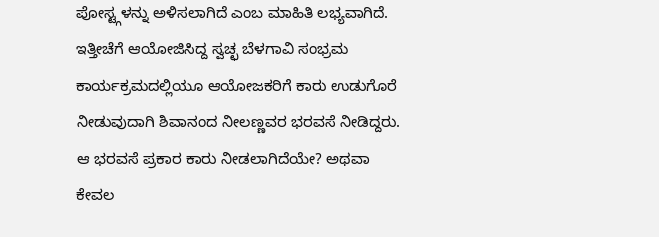ಪೋಸ್ಟ್ಗಳನ್ನು ಅಳಿಸಲಾಗಿದೆ ಎಂಬ ಮಾಹಿತಿ ಲಭ್ಯವಾಗಿದೆ. ಇತ್ತೀಚೆಗೆ ಆಯೋಜಿಸಿದ್ದ ಸ್ವಚ್ಛ ಬೆಳಗಾವಿ ಸಂಭ್ರಮ ಕಾರ್ಯಕ್ರಮದಲ್ಲಿಯೂ ಆಯೋಜಕರಿಗೆ ಕಾರು ಉಡುಗೊರೆ ನೀಡುವುದಾಗಿ ಶಿವಾನಂದ ನೀಲಣ್ಣವರ ಭರವಸೆ ನೀಡಿದ್ದರು. ಆ ಭರವಸೆ ಪ್ರಕಾರ ಕಾರು ನೀಡಲಾಗಿದೆಯೇ? ಅಥವಾ ಕೇವಲ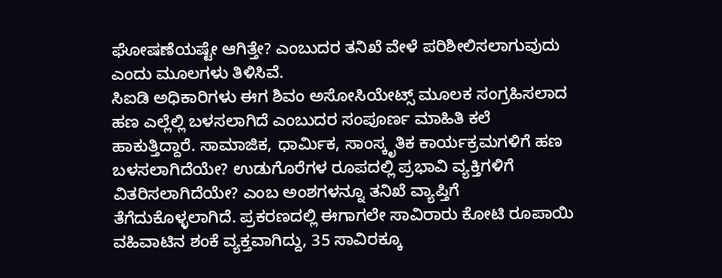ಘೋಷಣೆಯಷ್ಟೇ ಆಗಿತ್ತೇ? ಎಂಬುದರ ತನಿಖೆ ವೇಳೆ ಪರಿಶೀಲಿಸಲಾಗುವುದು ಎಂದು ಮೂಲಗಳು ತಿಳಿಸಿವೆ.
ಸಿಐಡಿ ಅಧಿಕಾರಿಗಳು ಈಗ ಶಿವಂ ಅಸೋಸಿಯೇಟ್ಸ್ ಮೂಲಕ ಸಂಗ್ರಹಿಸಲಾದ ಹಣ ಎಲ್ಲೆಲ್ಲಿ ಬಳಸಲಾಗಿದೆ ಎಂಬುದರ ಸಂಪೂರ್ಣ ಮಾಹಿತಿ ಕಲೆ ಹಾಕುತ್ತಿದ್ದಾರೆ. ಸಾಮಾಜಿಕ, ಧಾರ್ಮಿಕ, ಸಾಂಸ್ಕೃತಿಕ ಕಾರ್ಯಕ್ರಮಗಳಿಗೆ ಹಣ ಬಳಸಲಾಗಿದೆಯೇ? ಉಡುಗೊರೆಗಳ ರೂಪದಲ್ಲಿ ಪ್ರಭಾವಿ ವ್ಯಕ್ತಿಗಳಿಗೆ ವಿತರಿಸಲಾಗಿದೆಯೇ? ಎಂಬ ಅಂಶಗಳನ್ನೂ ತನಿಖೆ ವ್ಯಾಪ್ತಿಗೆ ತೆಗೆದುಕೊಳ್ಳಲಾಗಿದೆ. ಪ್ರಕರಣದಲ್ಲಿ ಈಗಾಗಲೇ ಸಾವಿರಾರು ಕೋಟಿ ರೂಪಾಯಿ ವಹಿವಾಟಿನ ಶಂಕೆ ವ್ಯಕ್ತವಾಗಿದ್ದು, 35 ಸಾವಿರಕ್ಕೂ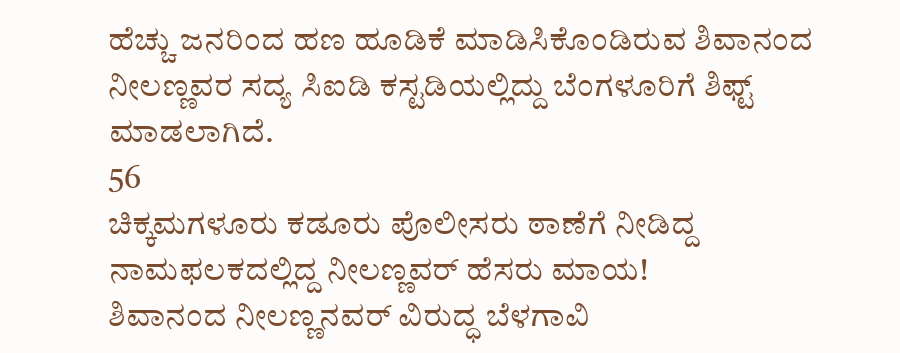ಹೆಚ್ಚು ಜನರಿಂದ ಹಣ ಹೂಡಿಕೆ ಮಾಡಿಸಿಕೊಂಡಿರುವ ಶಿವಾನಂದ ನೀಲಣ್ಣವರ ಸದ್ಯ ಸಿಐಡಿ ಕಸ್ಟಡಿಯಲ್ಲಿದ್ದು ಬೆಂಗಳೂರಿಗೆ ಶಿಫ್ಟ್ ಮಾಡಲಾಗಿದೆ.
56
ಚಿಕ್ಕಮಗಳೂರು ಕಡೂರು ಪೊಲೀಸರು ಠಾಣೆಗೆ ನೀಡಿದ್ದ ನಾಮಫಲಕದಲ್ಲಿದ್ದ ನೀಲಣ್ಣವರ್ ಹೆಸರು ಮಾಯ!
ಶಿವಾನಂದ ನೀಲಣ್ಣನವರ್ ವಿರುದ್ಧ ಬೆಳಗಾವಿ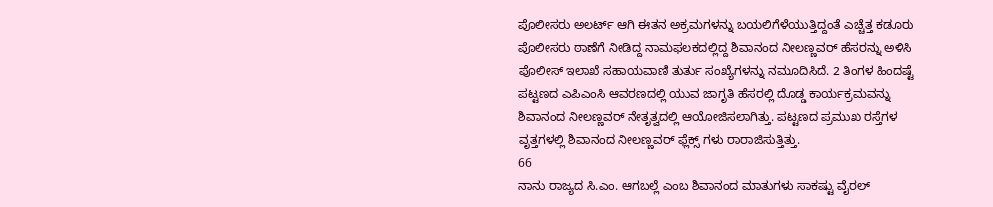ಪೊಲೀಸರು ಅಲರ್ಟ್ ಆಗಿ ಈತನ ಅಕ್ರಮಗಳನ್ನು ಬಯಲಿಗೆಳೆಯುತ್ತಿದ್ದಂತೆ ಎಚ್ಚೆತ್ತ ಕಡೂರು ಪೊಲೀಸರು ಠಾಣೆಗೆ ನೀಡಿದ್ದ ನಾಮಫಲಕದಲ್ಲಿದ್ದ ಶಿವಾನಂದ ನೀಲಣ್ಣವರ್ ಹೆಸರನ್ನು ಅಳಿಸಿ ಪೊಲೀಸ್ ಇಲಾಖೆ ಸಹಾಯವಾಣಿ ತುರ್ತು ಸಂಖ್ಯೆಗಳನ್ನು ನಮೂದಿಸಿದೆ. 2 ತಿಂಗಳ ಹಿಂದಷ್ಟೆ ಪಟ್ಟಣದ ಎಪಿಎಂಸಿ ಆವರಣದಲ್ಲಿ ಯುವ ಜಾಗೃತಿ ಹೆಸರಲ್ಲಿ ದೊಡ್ಡ ಕಾರ್ಯಕ್ರಮವನ್ನು ಶಿವಾನಂದ ನೀಲಣ್ಣವರ್ ನೇತೃತ್ವದಲ್ಲಿ ಆಯೋಜಿಸಲಾಗಿತ್ತು. ಪಟ್ಟಣದ ಪ್ರಮುಖ ರಸ್ತೆಗಳ ವೃತ್ತಗಳಲ್ಲಿ ಶಿವಾನಂದ ನೀಲಣ್ಣವರ್ ಫ್ಲೆಕ್ಸ್ ಗಳು ರಾರಾಜಿಸುತ್ತಿತ್ತು.
66
ನಾನು ರಾಜ್ಯದ ಸಿ.ಎಂ. ಆಗಬಲ್ಲೆ ಎಂಬ ಶಿವಾನಂದ ಮಾತುಗಳು ಸಾಕಷ್ಟು ವೈರಲ್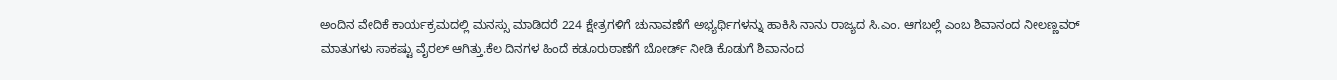ಅಂದಿನ ವೇದಿಕೆ ಕಾರ್ಯಕ್ರಮದಲ್ಲಿ ಮನಸ್ಸು ಮಾಡಿದರೆ 224 ಕ್ಷೇತ್ರಗಳಿಗೆ ಚುನಾವಣೆಗೆ ಅಭ್ಯರ್ಥಿಗಳನ್ನು ಹಾಕಿಸಿ ನಾನು ರಾಜ್ಯದ ಸಿ.ಎಂ. ಆಗಬಲ್ಲೆ ಎಂಬ ಶಿವಾನಂದ ನೀಲಣ್ಣವರ್ ಮಾತುಗಳು ಸಾಕಷ್ಟು ವೈರಲ್ ಆಗಿತ್ತು.ಕೆಲ ದಿನಗಳ ಹಿಂದೆ ಕಡೂರುಠಾಣೆಗೆ ಬೋರ್ಡ್ ನೀಡಿ ಕೊಡುಗೆ ಶಿವಾನಂದ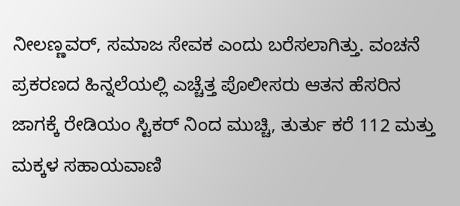ನೀಲಣ್ಣವರ್, ಸಮಾಜ ಸೇವಕ ಎಂದು ಬರೆಸಲಾಗಿತ್ತು. ವಂಚನೆ ಪ್ರಕರಣದ ಹಿನ್ನಲೆಯಲ್ಲಿ ಎಚ್ಚೆತ್ತ ಪೊಲೀಸರು ಆತನ ಹೆಸರಿನ ಜಾಗಕ್ಕೆ ರೇಡಿಯಂ ಸ್ಟಿಕರ್ ನಿಂದ ಮುಚ್ಚಿ, ತುರ್ತು ಕರೆ 112 ಮತ್ತು ಮಕ್ಕಳ ಸಹಾಯವಾಣಿ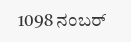1098 ನಂಬರ್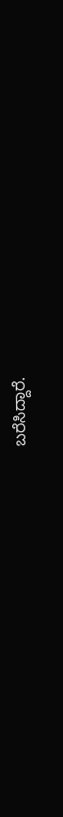ಬರೆಸಿದ್ದಾರೆ.